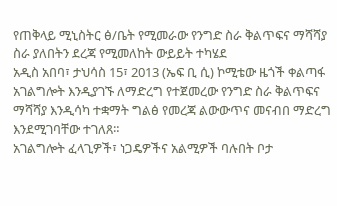የጠቅላይ ሚኒስትር ፅ/ቤት የሚመራው የንግድ ስራ ቅልጥፍና ማሻሻያ ስራ ያለበትን ደረጃ የሚመለከት ውይይት ተካሄደ
አዲስ አበባ፣ ታህሳስ 15፣ 2013 (ኤፍ ቢ ሲ) ኮሚቴው ዜጎች ቀልጣፋ አገልግሎት እንዲያገኙ ለማድረግ የተጀመረው የንግድ ስራ ቅልጥፍና ማሻሻያ እንዲሳካ ተቋማት ግልፅ የመረጃ ልውውጥና መናብበ ማድረግ እንደሚገባቸው ተገለጸ።
አገልግሎት ፈላጊዎች፣ ነጋዴዎችና አልሚዎች ባሉበት ቦታ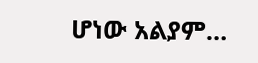ሆነው አልያም…